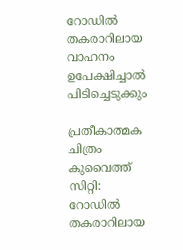റോഡിൽ തകരാറിലായ വാഹനം ഉപേക്ഷിച്ചാൽ പിടിച്ചെടുക്കും

പ്രതീകാത്മക ചിത്രം
കുവൈത്ത് സിറ്റി: റോഡിൽ തകരാറിലായ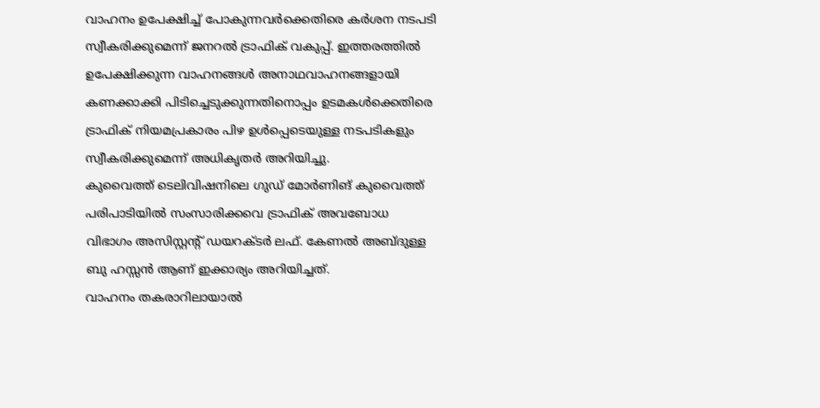വാഹനം ഉപേക്ഷിച്ച് പോകുന്നവർക്കെതിരെ കർശന നടപടി സ്വീകരിക്കുമെന്ന് ജനറൽ ട്രാഫിക് വകുപ്പ്. ഇത്തരത്തിൽ ഉപേക്ഷിക്കുന്ന വാഹനങ്ങൾ അനാഥവാഹനങ്ങളായി കണക്കാക്കി പിടിച്ചെടുക്കുന്നതിനൊപ്പം ഉടമകൾക്കെതിരെ ട്രാഫിക് നിയമപ്രകാരം പിഴ ഉൾപ്പെടെയുള്ള നടപടികളും സ്വീകരിക്കുമെന്ന് അധികൃതർ അറിയിച്ചു.
കുവൈത്ത് ടെലിവിഷനിലെ ഗുഡ് മോർണിങ് കുവൈത്ത് പരിപാടിയിൽ സംസാരിക്കവെ ട്രാഫിക് അവബോധ വിഭാഗം അസിസ്റ്റന്റ് ഡയറക്ടർ ലഫ്. കേണൽ അബ്ദുള്ള ബു ഹസ്സൻ ആണ് ഇക്കാര്യം അറിയിച്ചത്.
വാഹനം തകരാറിലായാൽ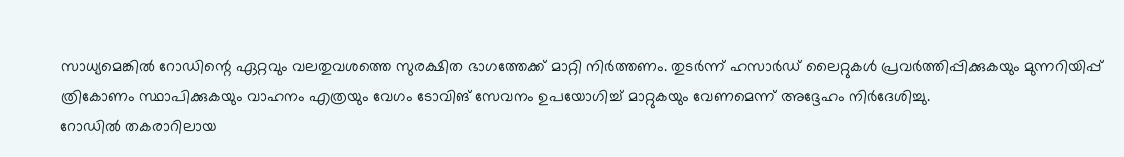സാധ്യമെങ്കിൽ റോഡിന്റെ ഏറ്റവും വലതുവശത്തെ സുരക്ഷിത ഭാഗത്തേക്ക് മാറ്റി നിർത്തണം. തുടർന്ന് ഹസാർഡ് ലൈറ്റുകൾ പ്രവർത്തിപ്പിക്കുകയും മുന്നറിയിപ്പ് ത്രികോണം സ്ഥാപിക്കുകയും വാഹനം എത്രയും വേഗം ടോവിങ് സേവനം ഉപയോഗിച്ച് മാറ്റുകയും വേണമെന്ന് അദ്ദേഹം നിർദേശിച്ചു.
റോഡിൽ തകരാറിലായ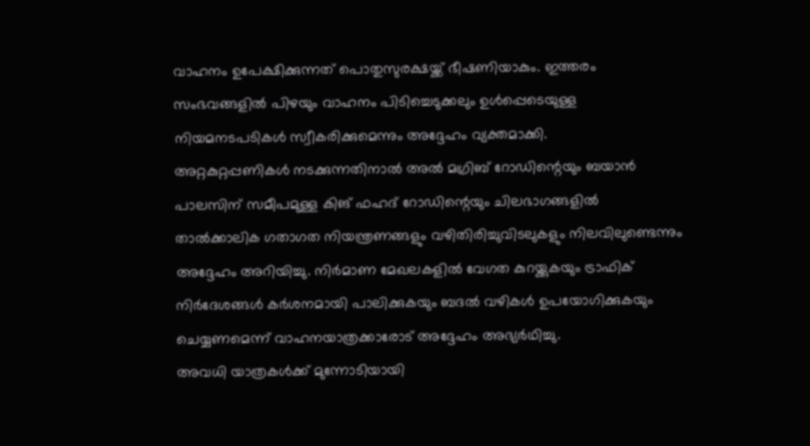വാഹനം ഉപേക്ഷിക്കുന്നത് പൊതുസുരക്ഷയ്ക്ക് ഭീഷണിയാകും. ഇത്തരം സംഭവങ്ങളിൽ പിഴയും വാഹനം പിടിച്ചെടുക്കലും ഉൾപ്പെടെയുള്ള നിയമനടപടികൾ സ്വീകരിക്കുമെന്നും അദ്ദേഹം വ്യക്തമാക്കി.
അറ്റകുറ്റപ്പണികൾ നടക്കുന്നതിനാൽ അൽ മഗ്രിബ് റോഡിന്റെയും ബയാൻ പാലസിന് സമീപമുള്ള കിങ് ഫഹദ് റോഡിന്റെയും ചിലഭാഗങ്ങളിൽ താൽക്കാലിക ഗതാഗത നിയന്ത്രണങ്ങളും വഴിതിരിച്ചുവിടലുകളും നിലവിലുണ്ടെന്നും അദ്ദേഹം അറിയിച്ചു. നിർമാണ മേഖലകളിൽ വേഗത കുറയ്ക്കുകയും ട്രാഫിക് നിർദേശങ്ങൾ കർശനമായി പാലിക്കുകയും ബദൽ വഴികൾ ഉപയോഗിക്കുകയും ചെയ്യണമെന്ന് വാഹനയാത്രക്കാരോട് അദ്ദേഹം അഭ്യർഥിച്ചു.
അവധി യാത്രകൾക്ക് മുന്നോടിയായി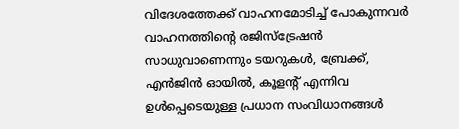വിദേശത്തേക്ക് വാഹനമോടിച്ച് പോകുന്നവർ വാഹനത്തിന്റെ രജിസ്ട്രേഷൻ സാധുവാണെന്നും ടയറുകൾ, ബ്രേക്ക്, എൻജിൻ ഓയിൽ, കൂളന്റ് എന്നിവ ഉൾപ്പെടെയുള്ള പ്രധാന സംവിധാനങ്ങൾ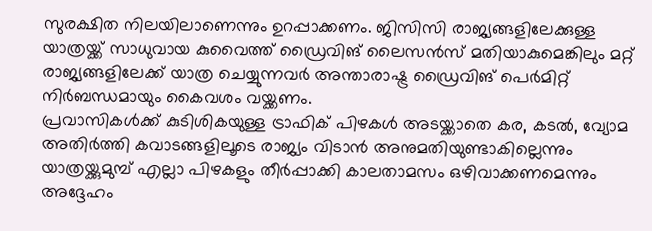സുരക്ഷിത നിലയിലാണെന്നും ഉറപ്പാക്കണം. ജിസിസി രാജ്യങ്ങളിലേക്കുള്ള യാത്രയ്ക്ക് സാധുവായ കുവൈത്ത് ഡ്രൈവിങ് ലൈസൻസ് മതിയാകുമെങ്കിലും മറ്റ് രാജ്യങ്ങളിലേക്ക് യാത്ര ചെയ്യുന്നവർ അന്താരാഷ്ട്ര ഡ്രൈവിങ് പെർമിറ്റ് നിർബന്ധമായും കൈവശം വയ്ക്കണം.
പ്രവാസികൾക്ക് കുടിശികയുള്ള ട്രാഫിക് പിഴകൾ അടയ്ക്കാതെ കര, കടൽ, വ്യോമ അതിർത്തി കവാടങ്ങളിലൂടെ രാജ്യം വിടാൻ അനുമതിയുണ്ടാകില്ലെന്നും യാത്രയ്ക്കുമുമ്പ് എല്ലാ പിഴകളും തീർപ്പാക്കി കാലതാമസം ഒഴിവാക്കണമെന്നും അദ്ദേഹം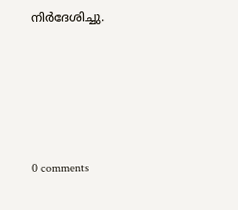നിർദേശിച്ചു.









0 comments